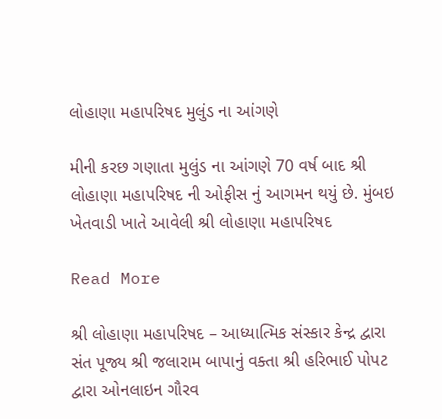લોહાણા મહાપરિષદ મુલુંડ ના આંગણે

મીની કરછ ગણાતા મુલુંડ ના આંગણે 70 વર્ષ બાદ શ્રી લોહાણા મહાપરિષદ ની ઓફીસ નું આગમન થયું છે. મુંબઇ ખેતવાડી ખાતે આવેલી શ્રી લોહાણા મહાપરિષદ

Read More

શ્રી લોહાણા મહાપરિષદ – આધ્યાત્મિક સંસ્કાર કેન્દ્ર દ્વારા સંત પૂજ્ય શ્રી જલારામ બાપાનું વક્તા શ્રી હરિભાઈ પોપટ દ્વારા ઓનલાઇન ગૌરવ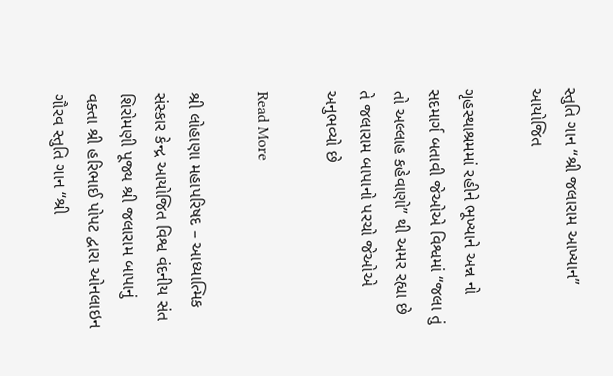સ્તુતિ ગાન “શ્રી જલારામ આખ્યાન” આયોજિત

ગૃહસ્થાશ્રમમાં રહીને ભૂખ્યાને અન્ન નો સદમાર્ગ બતાવી જેઓએ વિશ્વમાં “જલા તું તો અલ્લાહ કહેવાણો” થી અમર રહ્યા છે તે જલારામ બાપાનો પરચો જેઓએ અનુભવ્યો છે

Read More

શ્રી લોહાણા મહાપરિષદ – આધ્યાત્મિક સંસ્કાર કેન્દ્ર આયોજિત વિશ્વ વંદનીય સંત શિરોમણી પૂજ્ય શ્રી જલારામ બાપાનું વક્તા શ્રી હરિભાઈ પોપટ દ્વારા ઓનલાઇન ગૌરવ સ્તુતિ ગાન “શ્રી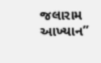જલારામ આખ્યાન”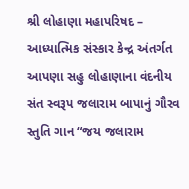શ્રી લોહાણા મહાપરિષદ – આધ્યાત્મિક સંસ્કાર કેન્દ્ર અંતર્ગત આપણા સહુ લોહાણાના વંદનીય સંત સ્વરૂપ જલારામ બાપાનું ગૌરવ સ્તુતિ ગાન “જય જલારામ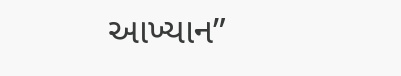આખ્યાન”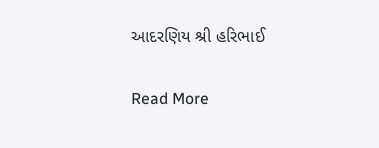આદરણિય શ્રી હરિભાઈ

Read More